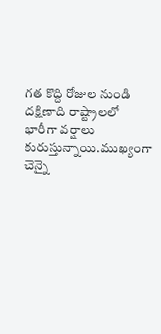గత కొద్ది రోజుల నుండి దక్షిణాది రాష్ట్రాలలో భారీగా వర్షాలు కురుస్తున్నాయి.ముఖ్యంగా చెన్నై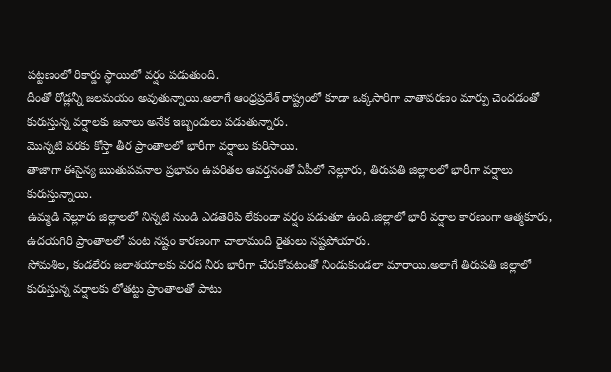పట్టణంలో రికార్డు స్థాయిలో వర్షం పడుతుంది.
దీంతో రోడ్లన్నీ జలమయం అవుతున్నాయి.అలాగే ఆంధ్రప్రదేశ్ రాష్ట్రంలో కూడా ఒక్కసారిగా వాతావరణం మార్పు చెందడంతో కురుస్తున్న వర్షాలకు జనాలు అనేక ఇబ్బందులు పడుతున్నారు.
మొన్నటి వరకు కోస్తా తీర ప్రాంతాలలో భారీగా వర్షాలు కురిసాయి.
తాజాగా ఈసైన్య ఋతుపవనాల ప్రభావం ఉపరితల ఆవర్తనంతో ఏపీలో నెల్లూరు, తిరుపతి జిల్లాలలో భారీగా వర్షాలు కురుస్తున్నాయి.
ఉమ్మడి నెల్లూరు జిల్లాలలో నిన్నటి నుండి ఎడతెరిపి లేకుండా వర్షం పడుతూ ఉంది.జిల్లాలో భారీ వర్షాల కారణంగా ఆత్మకూరు, ఉదయగిరి ప్రాంతాలలో పంట నష్టం కారణంగా చాలామంది రైతులు నష్టపోయారు.
సోమశిల, కండలేరు జలాశయాలకు వరద నీరు భారీగా చేరుకోవటంతో నిండుకుండలా మారాయి.అలాగే తిరుపతి జిల్లాలో కురుస్తున్న వర్షాలకు లోతట్టు ప్రాంతాలతో పాటు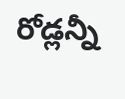రోడ్లన్నీ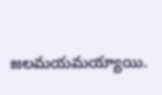జలమయమయ్యాయి.